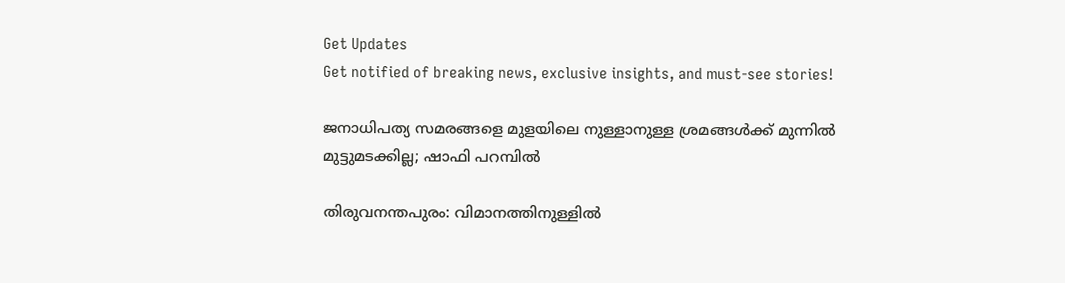Get Updates
Get notified of breaking news, exclusive insights, and must-see stories!

ജനാധിപത്യ സമരങ്ങളെ മുളയിലെ നുള്ളാനുള്ള ശ്രമങ്ങൾക്ക് മുന്നിൽ മുട്ടുമടക്കില്ല; ഷാഫി പറമ്പിൽ

തിരുവനന്തപുരം: വിമാനത്തിനുള്ളില്‍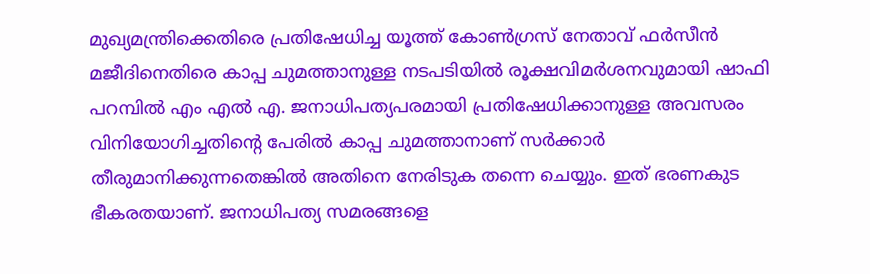മുഖ്യമന്ത്രിക്കെതിരെ പ്രതിഷേധിച്ച യൂത്ത് കോണ്‍ഗ്രസ് നേതാവ് ഫര്‍സീന്‍ മജീദിനെതിരെ കാപ്പ ചുമത്താനുള്ള നടപടിയിൽ രൂക്ഷവിമർശനവുമായി ഷാഫി പറമ്പിൽ എം എൽ എ. ജനാധിപത്യപരമായി പ്രതിഷേധിക്കാനുള്ള അവസരം വിനിയോഗിച്ചതിന്റെ പേരിൽ കാപ്പ ചുമത്താനാണ് സർക്കാർ തീരുമാനിക്കുന്നതെങ്കിൽ അതിനെ നേരിടുക തന്നെ ചെയ്യും. ഇത് ഭരണകുട ഭീകരതയാണ്. ജനാധിപത്യ സമരങ്ങളെ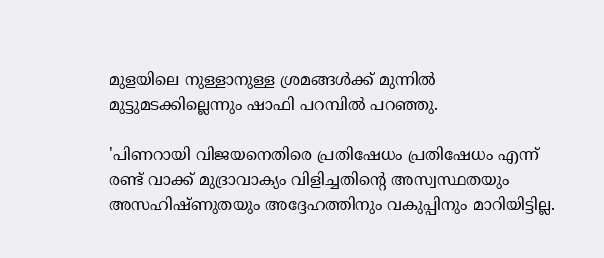മുളയിലെ നുള്ളാനുള്ള ശ്രമങ്ങൾക്ക് മുന്നിൽ മുട്ടുമടക്കില്ലെന്നും ഷാഫി പറമ്പിൽ പറഞ്ഞു.

'പിണറായി വിജയനെതിരെ പ്രതിഷേധം പ്രതിഷേധം എന്ന് രണ്ട് വാക്ക് മുദ്രാവാക്യം വിളിച്ചതിന്റെ അസ്വസ്ഥതയും അസഹിഷ്ണുതയും അദ്ദേഹത്തിനും വകുപ്പിനും മാറിയിട്ടില്ല.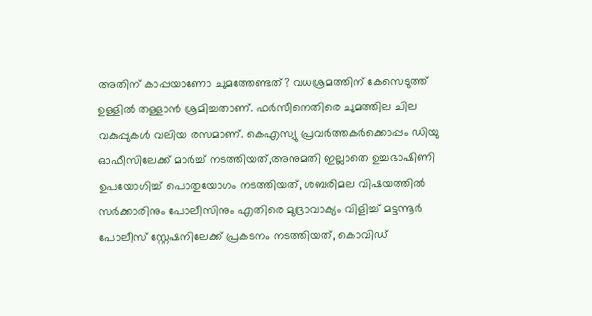അതിന് കാപ്പയാണോ ചുമത്തേണ്ടത്? വധശ്രമത്തിന് കേസെടുത്ത് ഉള്ളിൽ തള്ളാൻ ശ്രമിച്ചതാണ്. ഫർസീനെതിരെ ചുമത്തില ചില വകുപ്പുകൾ വലിയ രസമാണ്. കെഎസ്യു പ്രവർത്തകർക്കൊപ്പം ഡിയു ഓഫീസിലേക്ക് മാർച്ച് നടത്തിയത്,അനുമതി ഇല്ലാതെ ഉച്ചഭാഷിണി ഉപയോഗിച്ച് പൊതുയോഗം നടത്തിയത്, ശബരിമല വിഷയത്തിൽ സർക്കാരിനും പോലീസിനും എതിരെ മുദ്രാവാക്യം വിളിച്ച് മട്ടന്നൂർ പോലീസ് സ്റ്റേഷനിലേക്ക് പ്രകടനം നടത്തിയത്, കൊവിഡ്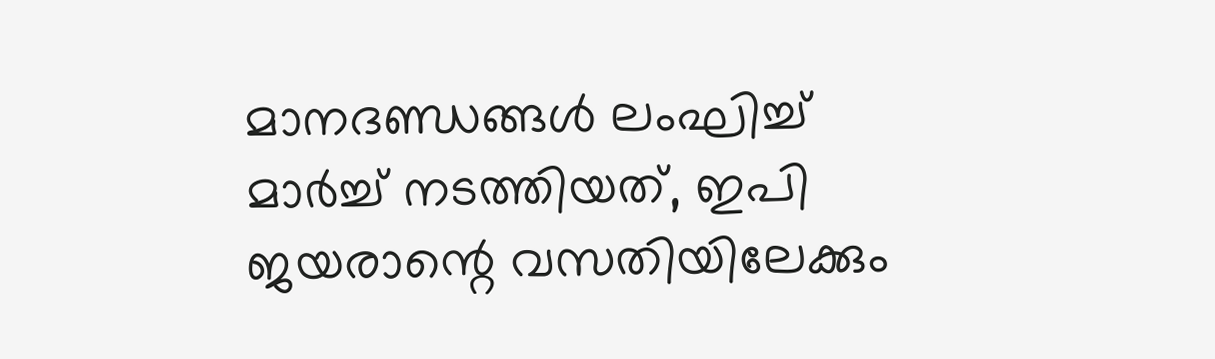മാനദണ്ഡങ്ങൾ ലംഘിച്ച് മാർച്ച് നടത്തിയത്, ഇപി ജയരാന്റെ വസതിയിലേക്കും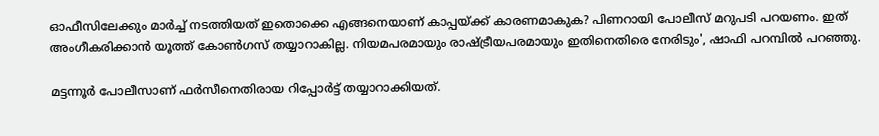ഓഫീസിലേക്കും മാർച്ച് നടത്തിയത് ഇതൊക്കെ എങ്ങനെയാണ് കാപ്പയ്ക്ക് കാരണമാകുക? പിണറായി പോലീസ് മറുപടി പറയണം. ഇത് അംഗീകരിക്കാൻ യൂത്ത് കോൺഗസ് തയ്യാറാകില്ല. നിയമപരമായും രാഷ്ട്രീയപരമായും ഇതിനെതിരെ നേരിടും', ഷാഫി പറമ്പിൽ പറഞ്ഞു.

മട്ടന്നൂർ പോലീസാണ് ഫർസീനെതിരായ റിപ്പോർട്ട് തയ്യാറാക്കിയത്.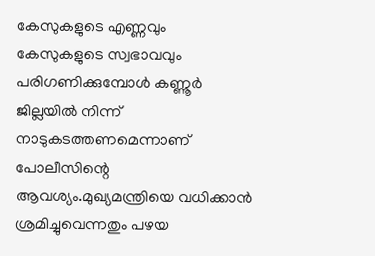കേസുകളുടെ എണ്ണവും കേസുകളുടെ സ്വഭാവവും പരിഗണിക്കുമ്പോൾ കണ്ണൂർ ജില്ലയിൽ നിന്ന് നാടുകടത്തണമെന്നാണ് പോലീസിന്റെ ആവശ്യം.മുഖ്യമന്ത്രിയെ വധിക്കാന്‍ ശ്രമിച്ചുവെന്നതും പഴയ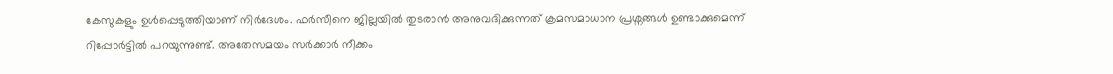കേസുകളും ഉൾപ്പെടുത്തിയാണ് നിര്‍ദേശം. ഫർസീനെ ജില്ലയിൽ തുടരാൻ അനുവദിക്കുന്നത് ക്രമസമാധാന പ്രശ്നങ്ങൾ ഉണ്ടാക്കുമെന്ന് റിപ്പോർട്ടിൽ പറയുന്നുണ്ട്. അതേസമയം സർക്കാർ നീക്കം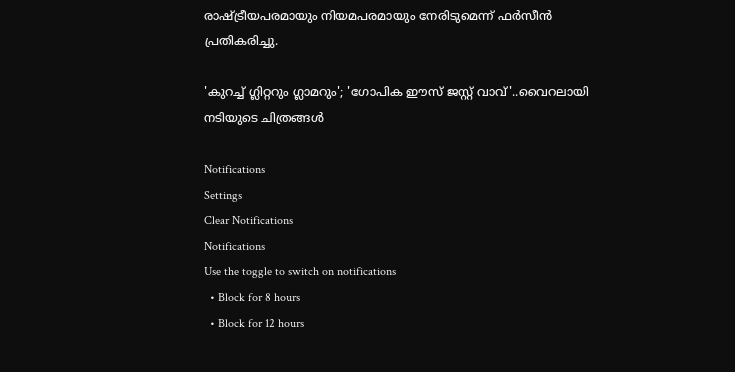രാഷ്ട്രീയപരമായും നിയമപരമായും നേരിടുമെന്ന് ഫർസീൻ പ്രതികരിച്ചു.

'കുറച്ച് ഗ്ലിറ്ററും ഗ്ലാമറും'; 'ഗോപിക ഈസ് ജസ്റ്റ് വാവ്'..വൈറലായി നടിയുടെ ചിത്രങ്ങൾ

Notifications
Settings
Clear Notifications
Notifications
Use the toggle to switch on notifications
  • Block for 8 hours
  • Block for 12 hours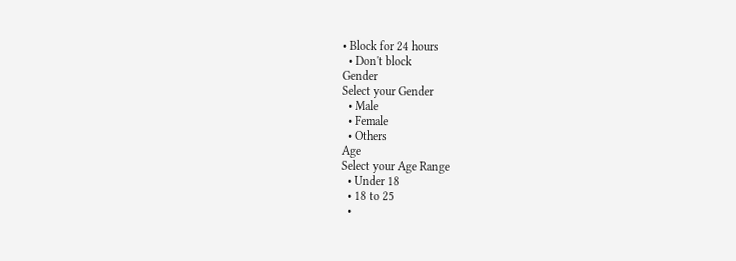• Block for 24 hours
  • Don't block
Gender
Select your Gender
  • Male
  • Female
  • Others
Age
Select your Age Range
  • Under 18
  • 18 to 25
  •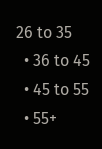26 to 35
  • 36 to 45
  • 45 to 55
  • 55+